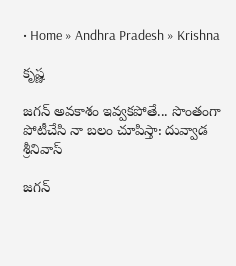• Home » Andhra Pradesh » Krishna

కృష్ణ

జగన్ అవకాశం ఇవ్వకపోతే... సొంతంగా పోటీచేసి నా బలం చూపిస్తా: దువ్వాడ శ్రీనివాస్

జగన్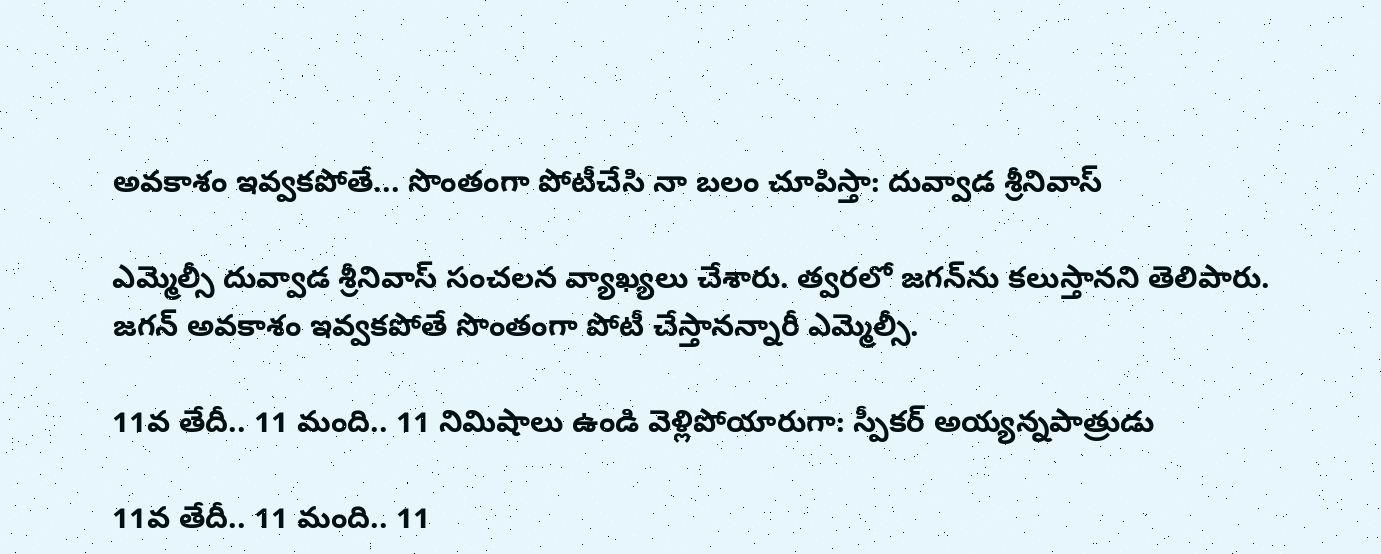అవకాశం ఇవ్వకపోతే... సొంతంగా పోటీచేసి నా బలం చూపిస్తా: దువ్వాడ శ్రీనివాస్

ఎమ్మెల్సీ దువ్వాడ శ్రీనివాస్ సంచలన వ్యాఖ్యలు చేశారు. త్వరలో జగన్‌‌ను కలుస్తానని తెలిపారు. జగన్ అవకాశం ఇవ్వకపోతే సొంతంగా పోటీ చేస్తానన్నారీ ఎమ్మెల్సీ.

11వ తేదీ.. 11 మంది.. 11 నిమిషాలు ఉండి వెళ్లిపోయారుగా: స్పీకర్ అయ్యన్నపాత్రుడు

11వ తేదీ.. 11 మంది.. 11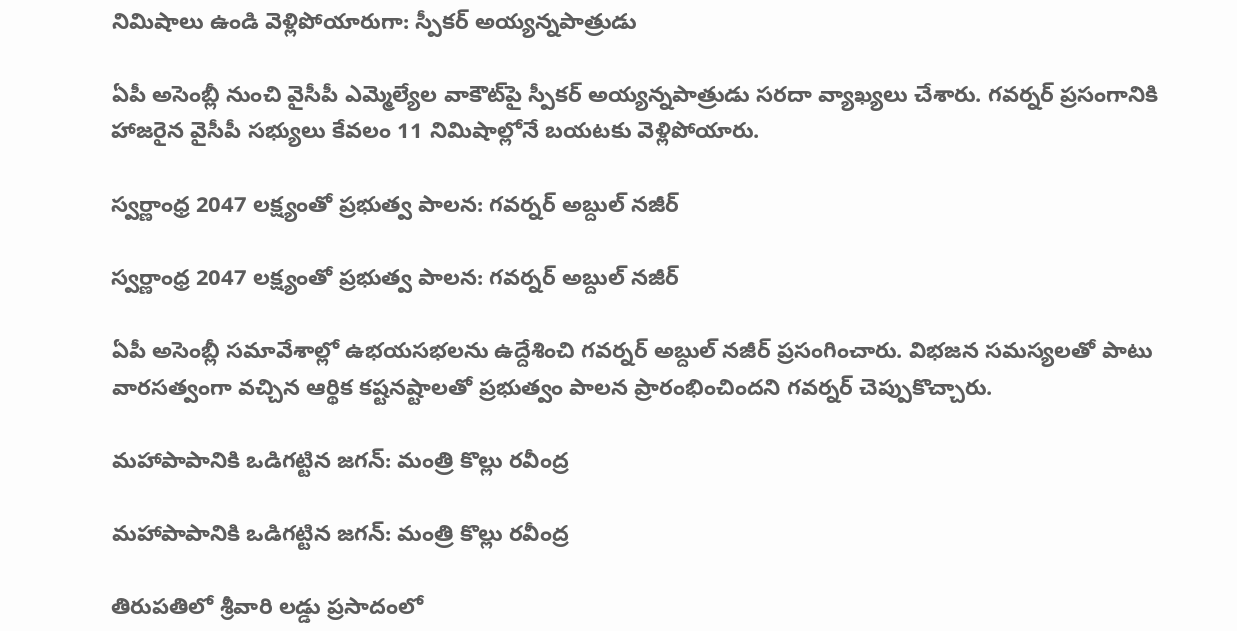నిమిషాలు ఉండి వెళ్లిపోయారుగా: స్పీకర్ అయ్యన్నపాత్రుడు

ఏపీ అసెంబ్లీ నుంచి వైసీపీ ఎమ్మెల్యేల వాకౌట్‌పై స్పీకర్ అయ్యన్నపాత్రుడు సరదా వ్యాఖ్యలు చేశారు. గవర్నర్ ప్రసంగానికి హాజరైన వైసీపీ సభ్యులు కేవలం 11 నిమిషాల్లోనే బయటకు వెళ్లిపోయారు.

స్వర్ణాంధ్ర 2047 లక్ష్యంతో ప్రభుత్వ పాలన: గవర్నర్ అబ్దుల్ నజీర్

స్వర్ణాంధ్ర 2047 లక్ష్యంతో ప్రభుత్వ పాలన: గవర్నర్ అబ్దుల్ నజీర్

ఏపీ అసెంబ్లీ సమావేశాల్లో ఉభయసభలను ఉద్దేశించి గవర్నర్ అబ్దుల్ నజీర్ ప్రసంగించారు. విభజన సమస్యలతో పాటు వారసత్వంగా వచ్చిన ఆర్థిక కష్టనష్టాలతో ప్రభుత్వం పాలన ప్రారంభించిందని గవర్నర్ చెప్పుకొచ్చారు.

మహాపాపానికి ఒడిగట్టిన జగన్: మంత్రి కొల్లు రవీంద్ర

మహాపాపానికి ఒడిగట్టిన జగన్: మంత్రి కొల్లు రవీంద్ర

తిరుపతిలో శ్రీవారి లడ్డు ప్రసాదంలో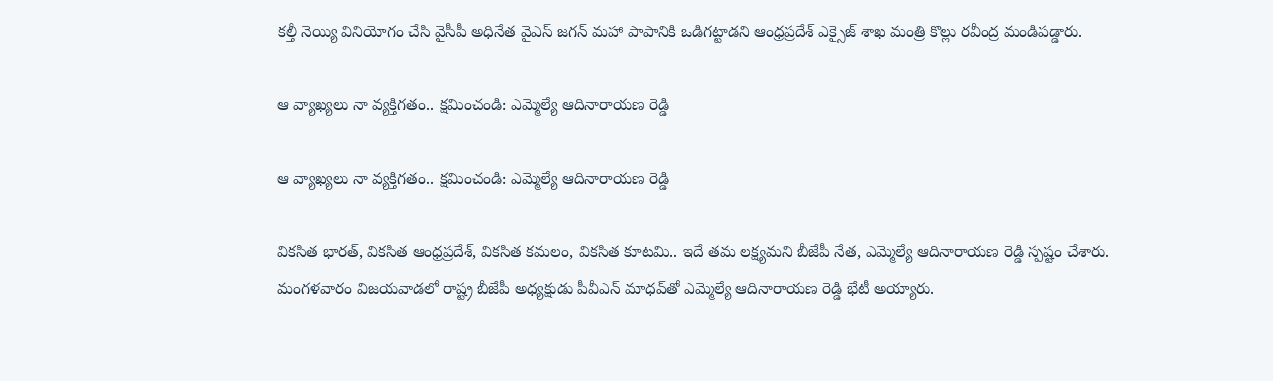కల్తీ నెయ్యి వినియోగం చేసి వైసీపీ అధినేత వైఎస్ జగన్ మహా పాపానికి ఒడిగట్టాడని ఆంధ్రప్రదేశ్ ఎక్సైజ్ శాఖ మంత్రి కొల్లు రవీంద్ర మండిపడ్డారు.

ఆ వ్యాఖ్యలు నా వ్యక్తిగతం.. క్షమించండి: ఎమ్మెల్యే ఆదినారాయణ రెడ్డి

ఆ వ్యాఖ్యలు నా వ్యక్తిగతం.. క్షమించండి: ఎమ్మెల్యే ఆదినారాయణ రెడ్డి

వికసిత భారత్, వికసిత ఆంధ్రప్రదేశ్, వికసిత కమలం, వికసిత కూటమి.. ఇదే తమ లక్ష్యమని బీజేపీ నేత, ఎమ్మెల్యే ఆదినారాయణ రెడ్డి స్పష్టం చేశారు. మంగళవారం విజయవాడలో రాష్ట్ర బీజేపీ అధ్యక్షుడు పీవీఎన్ మాధవ్‌తో ఎమ్మెల్యే ఆదినారాయణ రెడ్డి భేటీ అయ్యారు.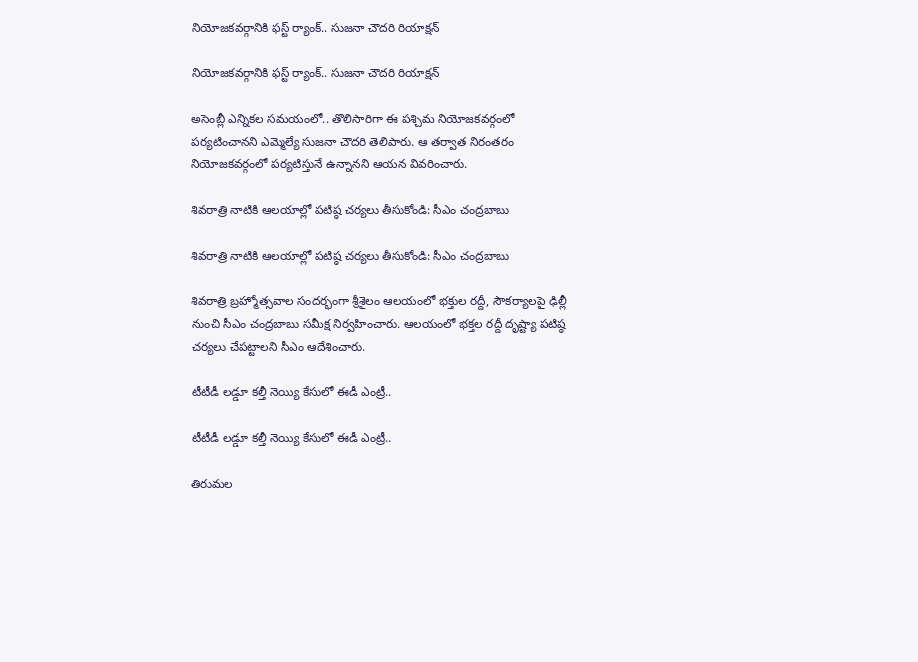నియోజకవర్గానికి ఫస్ట్ ర్యాంక్‌.. సుజనా చౌదరి రియాక్షన్

నియోజకవర్గానికి ఫస్ట్ ర్యాంక్‌.. సుజనా చౌదరి రియాక్షన్

అసెంబ్లీ ఎన్నికల సమయంలో.. తొలిసారిగా ఈ పశ్చిమ నియోజకవర్గంలో పర్యటించానని ఎమ్మెల్యే సుజనా చౌదరి తెలిపారు. ఆ తర్వాత నిరంతరం నియోజకవర్గంలో పర్యటిస్తునే ఉన్నానని ఆయన వివరించారు.

శివరాత్రి నాటికి ఆలయాల్లో పటిష్ఠ చర్యలు తీసుకోండి: సీఎం చంద్రబాబు

శివరాత్రి నాటికి ఆలయాల్లో పటిష్ఠ చర్యలు తీసుకోండి: సీఎం చంద్రబాబు

శివరాత్రి బ్రహ్మోత్సవాల సందర్భంగా శ్రీశైలం ఆలయంలో భక్తుల రద్దీ, సౌకర్యాలపై ఢిల్లీ నుంచి సీఎం చంద్రబాబు సమీక్ష నిర్వహించారు. ఆలయంలో భక్తల రద్దీ దృష్ట్యా పటిష్ఠ చర్యలు చేపట్టాలని సీఎం ఆదేశించారు.

టీటీడీ లడ్డూ కల్తీ నెయ్యి కేసులో ఈడీ ఎంట్రీ..

టీటీడీ లడ్డూ కల్తీ నెయ్యి కేసులో ఈడీ ఎంట్రీ..

తిరుమల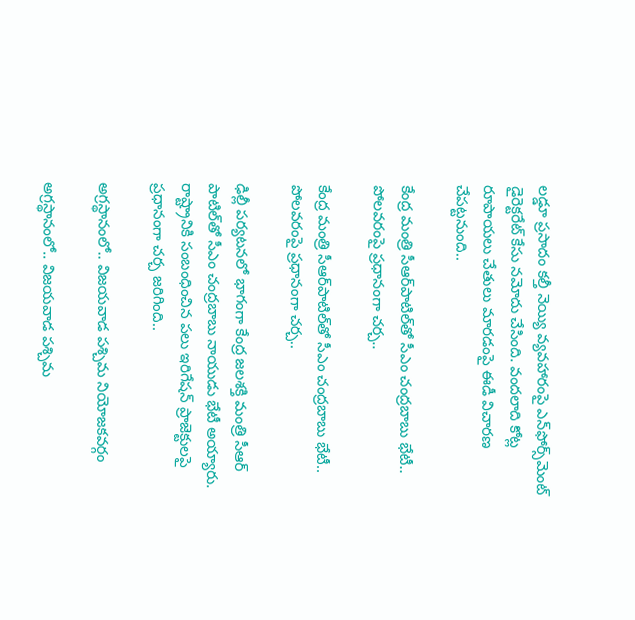లడ్డూ ప్రసాదం కల్తీ నెయ్యి వ్యవహారంపై ఎన్‌ఫోర్స్‌మెంట్ డైరెక్టరేట్ కేసు నమోదు చేసింది. వందలాది కోట్ల రూపాయలు చేతులు మారడంపై ఈడీ విచారణ చేపట్టనుంది..

కేంద్ర మంత్రి సీఆర్‌పాటిల్‌తో సీఎం చంద్రబాబు భేటీ.. పోలవరంపై ప్రధానంగా చర్చ..

కేంద్ర మంత్రి సీఆర్‌పాటిల్‌తో సీఎం చంద్రబాబు భేటీ.. పోలవరంపై ప్రధానంగా చర్చ..

ఢిల్లీ పర్యటనలో భాగంగా కేంద్ర జలశక్తి మంత్రి సీఆర్‌ పాటిల్‌తో సీఎం చంద్రబాబు నాయుడు భేటీ అయ్యారు. రాష్ట్రానికి సంబంధించిన పలు ఇరిగేషన్ ప్రాజెక్టులపై ప్రధానంగా చర్చ జరిగింది..

అగ్రస్థానంలో.. విజయవాడ పశ్చిమ నియోజకవర్గం

అగ్రస్థానంలో.. విజయవాడ పశ్చిమ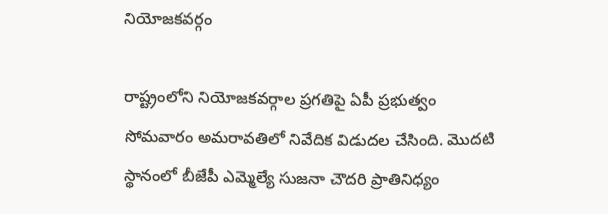నియోజకవర్గం

రాష్ట్రంలోని నియోజకవర్గాల ప్రగతిపై ఏపీ ప్రభుత్వం సోమవారం అమరావతిలో నివేదిక విడుదల చేసింది. మొదటి స్థానంలో బీజేపీ ఎమ్మెల్యే సుజనా చౌదరి ప్రాతినిధ్యం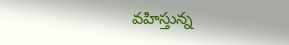వహిస్తున్న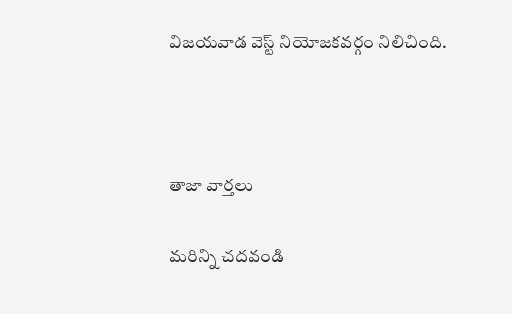విజయవాడ వెస్ట్ నియోజకవర్గం నిలిచింది.



తాజా వార్తలు

మరిన్ని చదవండి